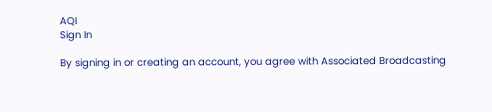AQI
Sign In

By signing in or creating an account, you agree with Associated Broadcasting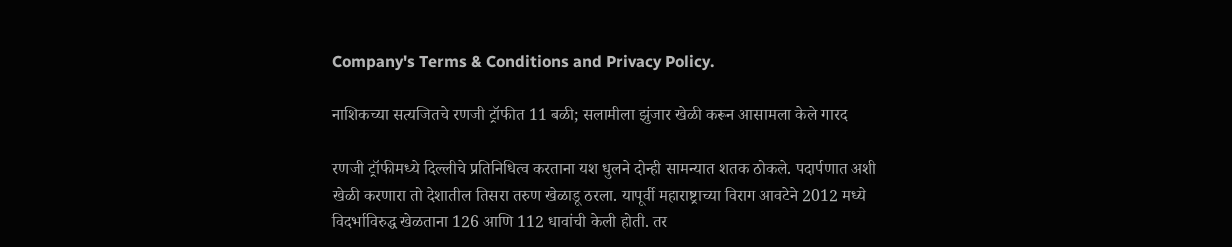Company's Terms & Conditions and Privacy Policy.

नाशिकच्या सत्यजितचे रणजी ट्रॉफीत 11 बळी; सलामीला झुंजार खेळी करून आसामला केले गारद

रणजी ट्रॉफीमध्ये दिल्लीचे प्रतिनिधित्व करताना यश धुलने दोन्ही सामन्यात शतक ठोकले. पदार्पणात अशी खेळी करणारा तो देशातील तिसरा तरुण खेळाडू ठरला. यापूर्वी महाराष्ट्राच्या विराग आवटेने 2012 मध्ये विदर्भाविरुद्ध खेळताना 126 आणि 112 धावांची केली होती. तर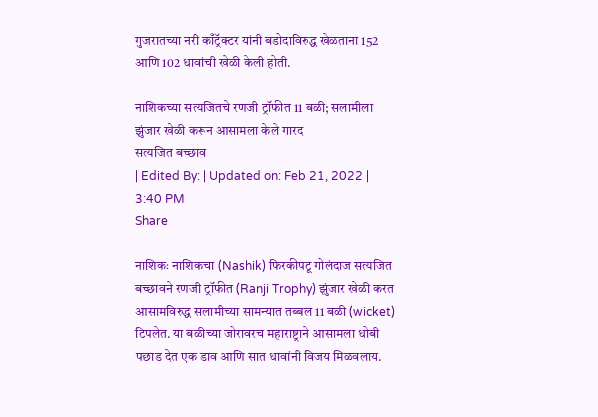गुजरातच्या नरी काँट्रॅक्टर यांनी बडोदाविरुद्ध खेळताना 152 आणि 102 धावांची खेळी केली होती.

नाशिकच्या सत्यजितचे रणजी ट्रॉफीत 11 बळी; सलामीला झुंजार खेळी करून आसामला केले गारद
सत्यजित बच्छाव
| Edited By: | Updated on: Feb 21, 2022 | 3:40 PM
Share

नाशिकः नाशिकचा (Nashik) फिरकीपटू गोलंदाज सत्यजित बच्छावने रणजी ट्रॉफीत (Ranji Trophy) झुंजार खेळी करत आसामविरुद्ध सलामीच्या सामन्यात तब्बल 11 बळी (wicket) टिपलेत. या बळीच्या जोरावरच महाराष्ट्राने आसामला धोबी पछाड देत एक डाव आणि सात धावांनी विजय मिळवलाय.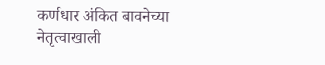कर्णधार अंकित बावनेच्या नेतृत्वाखाली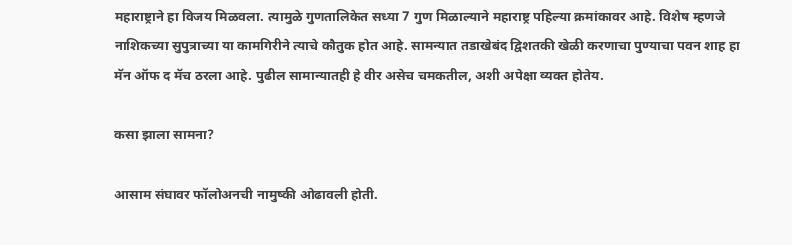महाराष्ट्राने हा विजय मिळवला. त्यामुळे गुणतालिकेत सध्या 7 गुण मिळाल्याने महाराष्ट्र पहिल्या क्रमांकावर आहे. विशेष म्हणजे नाशिकच्या सुपुत्राच्या या कामगिरीने त्याचे कौतुक होत आहे. सामन्यात तडाखेबंद द्विशतकी खेळी करणाचा पुण्याचा पवन शाह हा मॅन ऑफ द मॅच ठरला आहे. पुढील सामान्यातही हे वीर असेच चमकतील, अशी अपेक्षा व्यक्त होतेय.

कसा झाला सामना?

आसाम संघावर फॉलोअनची नामुष्की ओढावली होती.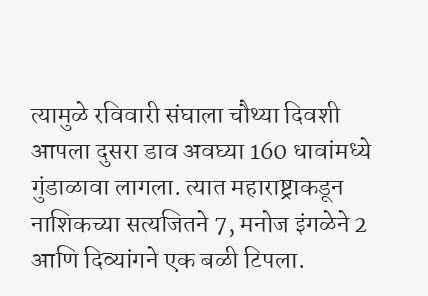त्यामुळे रविवारी संघाला चौथ्या दिवशी आपला दुसरा डाव अवघ्या 160 धावांमध्ये गुंडाळावा लागला. त्यात महाराष्ट्राकडून नाशिकच्या सत्यजितने 7, मनोज इंगळेने 2 आणि दिव्यांगने एक बळी टिपला.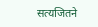सत्यजितने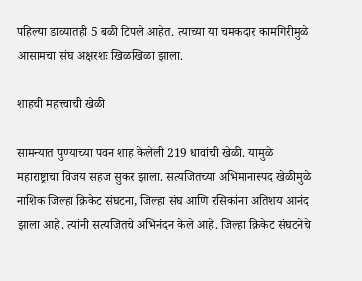पहिल्या डाव्यातही 5 बळी टिपले आहेत. त्याच्या या चमकदार कामगिरीमुळे आसामचा संघ अक्षरशः खिळखिळा झाला.

शाहची महत्त्वाची खेळी

सामन्यात पुण्याच्या पवन शाह केलेली 219 धावांची खेळी. यामुळे महाराष्ट्राचा विजय सहज सुकर झाला. सत्यजितच्या अभिमानास्पद खेळीमुळे नाशिक जिल्हा क्रिकेट संघटना, जिल्हा संघ आणि रसिकांना अतिशय आनंद झाला आहे. त्यांनी सत्यजितचे अभिनंदन केले आहे. जिल्हा क्रिकेट संघटनेचे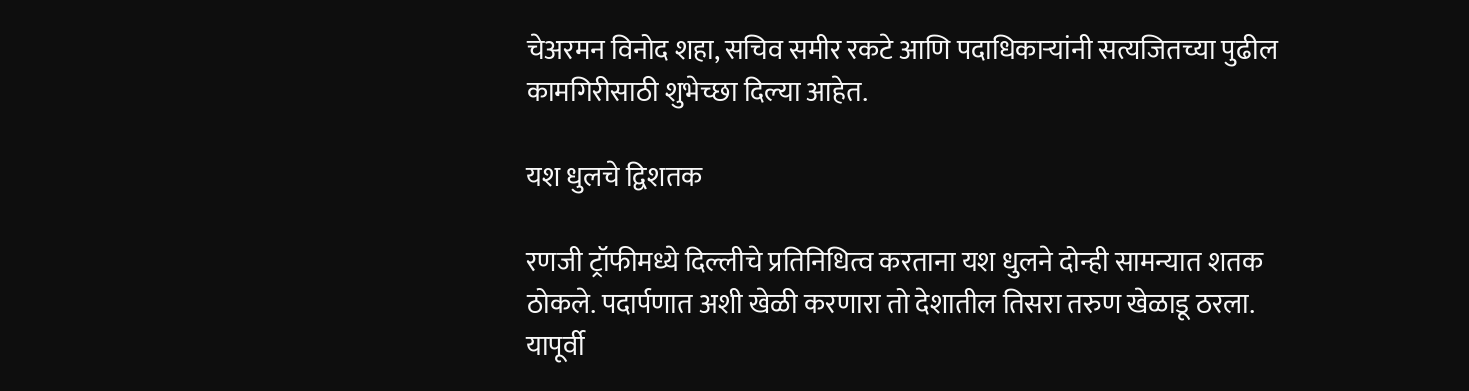चेअरमन विनोद शहा, सचिव समीर रकटे आणि पदाधिकाऱ्यांनी सत्यजितच्या पुढील कामगिरीसाठी शुभेच्छा दिल्या आहेत.

यश धुलचे द्विशतक

रणजी ट्रॉफीमध्ये दिल्लीचे प्रतिनिधित्व करताना यश धुलने दोन्ही सामन्यात शतक ठोकले. पदार्पणात अशी खेळी करणारा तो देशातील तिसरा तरुण खेळाडू ठरला. यापूर्वी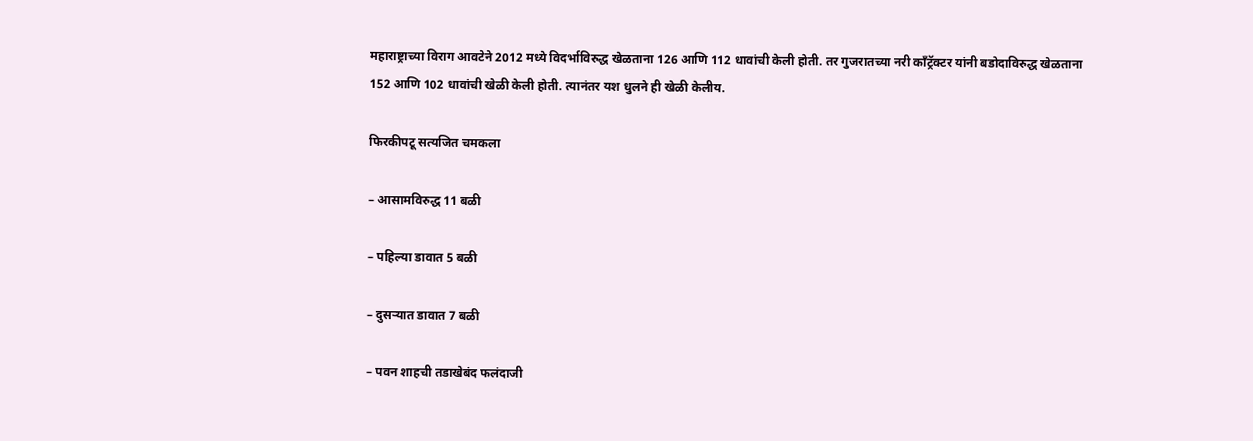महाराष्ट्राच्या विराग आवटेने 2012 मध्ये विदर्भाविरुद्ध खेळताना 126 आणि 112 धावांची केली होती. तर गुजरातच्या नरी काँट्रॅक्टर यांनी बडोदाविरुद्ध खेळताना 152 आणि 102 धावांची खेळी केली होती. त्यानंतर यश धुलने ही खेळी केलीय.

फिरकीपटू सत्यजित चमकला

– आसामविरुद्ध 11 बळी

– पहिल्या डावात 5 बळी

– दुसऱ्यात डावात 7 बळी

– पवन शाहची तडाखेबंद फलंदाजी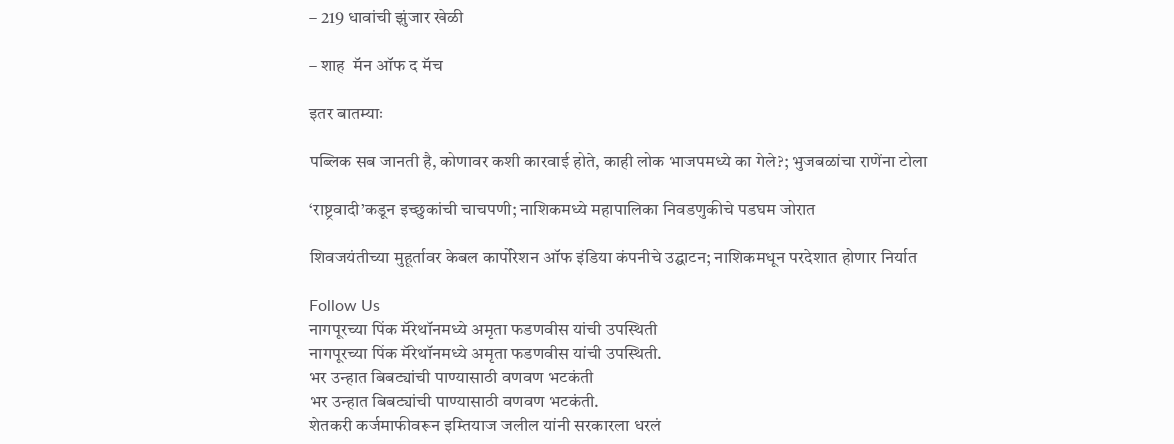– 219 धावांची झुंजार खेळी

– शाह  मॅन ऑफ द मॅच

इतर बातम्याः

पब्लिक सब जानती है, कोणावर कशी कारवाई होते, काही लोक भाजपमध्ये का गेले?; भुजबळांचा राणेंना टोला

‘राष्ट्रवादी’कडून इच्छुकांची चाचपणी; नाशिकमध्ये महापालिका निवडणुकीचे पडघम जोरात

शिवजयंतीच्या मुहूर्तावर केबल कार्पोरेशन ऑफ इंडिया कंपनीचे उद्घाटन; नाशिकमधून परदेशात होणार निर्यात

Follow Us
नागपूरच्या पिंक मॅरेथॉनमध्ये अमृता फडणवीस यांची उपस्थिती
नागपूरच्या पिंक मॅरेथॉनमध्ये अमृता फडणवीस यांची उपस्थिती.
भर उन्हात बिबट्यांची पाण्यासाठी वणवण भटकंती
भर उन्हात बिबट्यांची पाण्यासाठी वणवण भटकंती.
शेतकरी कर्जमाफीवरून इम्तियाज जलील यांनी सरकारला धरलं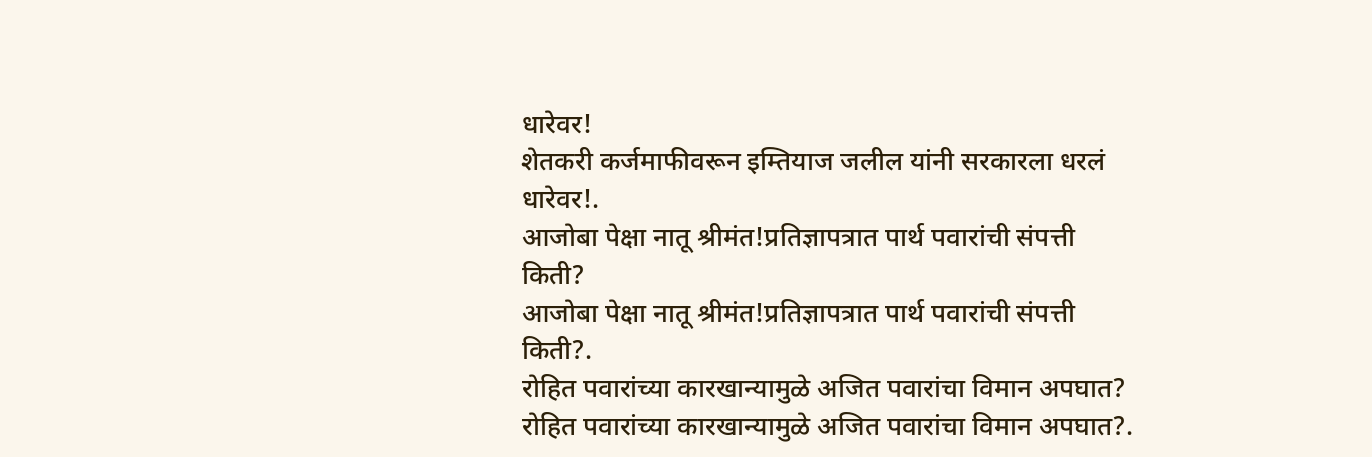धारेवर!
शेतकरी कर्जमाफीवरून इम्तियाज जलील यांनी सरकारला धरलं धारेवर!.
आजोबा पेक्षा नातू श्रीमंत!प्रतिज्ञापत्रात पार्थ पवारांची संपत्ती किती?
आजोबा पेक्षा नातू श्रीमंत!प्रतिज्ञापत्रात पार्थ पवारांची संपत्ती किती?.
रोहित पवारांच्या कारखान्यामुळे अजित पवारांचा विमान अपघात?
रोहित पवारांच्या कारखान्यामुळे अजित पवारांचा विमान अपघात?.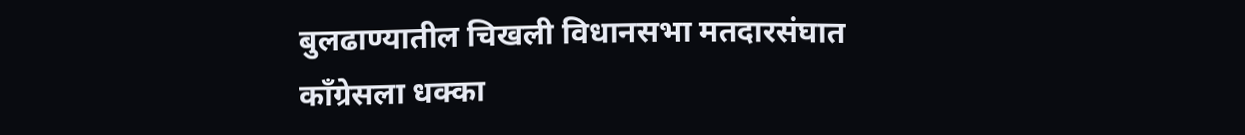बुलढाण्यातील चिखली विधानसभा मतदारसंघात काँग्रेसला धक्का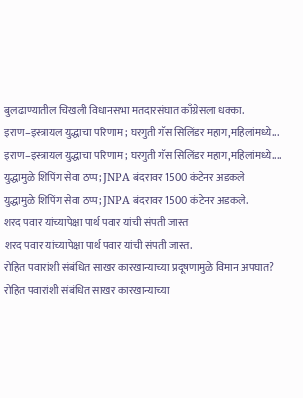बुलढाण्यातील चिखली विधानसभा मतदारसंघात काँग्रेसला धक्का.
इराण–इस्त्रायल युद्धाचा परिणाम; घरगुती गॅस सिलिंडर महाग,महिलांमध्ये...
इराण–इस्त्रायल युद्धाचा परिणाम; घरगुती गॅस सिलिंडर महाग,महिलांमध्ये....
युद्धामुळे शिपिंग सेवा ठप्प; JNPA बंदरावर 1500 कंटेनर अडकले
युद्धामुळे शिपिंग सेवा ठप्प; JNPA बंदरावर 1500 कंटेनर अडकले.
शरद पवार यांच्यापेक्षा पार्थ पवार यांची संपती जास्त
शरद पवार यांच्यापेक्षा पार्थ पवार यांची संपती जास्त.
रोहित पवारांशी संबंधित साखर कारखान्याच्या प्रदूषणामुळे विमान अपघात?
रोहित पवारांशी संबंधित साखर कारखान्याच्या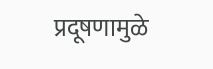प्रदूषणामुळे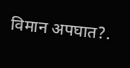विमान अपघात?.